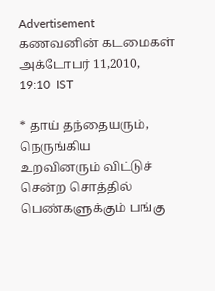Advertisement
கணவனின் கடமைகள்
அக்டோபர் 11,2010,
19:10  IST

* தாய் தந்தையரும், நெருங்கிய
உறவினரும் விட்டுச் சென்ற சொத்தில் பெண்களுக்கும் பங்கு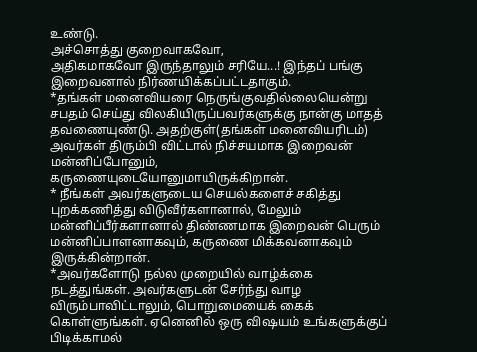உண்டு.
அச்சொத்து குறைவாகவோ,
அதிகமாகவோ இருந்தாலும் சரியே...! இந்தப் பங்கு இறைவனால் நிர்ணயிக்கப்பட்டதாகும்.
*தங்கள் மனைவியரை நெருங்குவதில்லையென்று சபதம் செய்து விலகியிருப்பவர்களுக்கு நான்கு மாதத்
தவணையுண்டு. அதற்குள்(தங்கள் மனைவியரிடம்) அவர்கள் திரும்பி விட்டால் நிச்சயமாக இறைவன்
மன்னிப்போனும், கருணையுடையோனுமாயிருக்கிறான்.
* நீங்கள் அவர்களுடைய செயல்களைச் சகித்து
புறக்கணித்து விடுவீர்களானால், மேலும்
மன்னிப்பீர்களானால் திண்ணமாக இறைவன் பெரும் மன்னிப்பாளனாகவும், கருணை மிக்கவனாகவும்
இருக்கின்றான்.
*அவர்களோடு நல்ல முறையில் வாழ்க்கை நடத்துங்கள். அவர்களுடன் சேர்ந்து வாழ விரும்பாவிட்டாலும், பொறுமையைக் கைக் கொள்ளுங்கள். ஏனெனில் ஒரு விஷயம் உங்களுக்குப் பிடிக்காமல்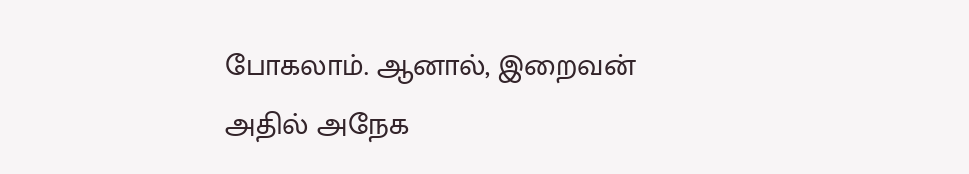போகலாம். ஆனால், இறைவன் அதில் அநேக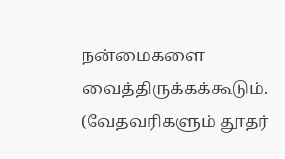நன்மைகளை
வைத்திருக்கக்கூடும்.
(வேதவரிகளும் தூதர்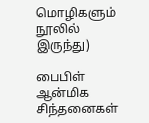மொழிகளும் நூலில் இருந்து)

பைபிள் ஆன்மிக சிந்தனைகள்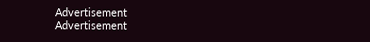Advertisement
Advertisement